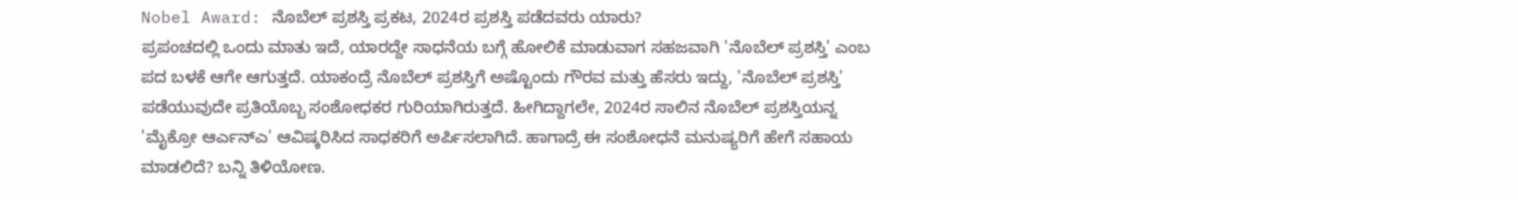Nobel Award: ನೊಬೆಲ್ ಪ್ರಶಸ್ತಿ ಪ್ರಕಟ, 2024ರ ಪ್ರಶಸ್ತಿ ಪಡೆದವರು ಯಾರು?
ಪ್ರಪಂಚದಲ್ಲಿ ಒಂದು ಮಾತು ಇದೆ, ಯಾರದ್ದೇ ಸಾಧನೆಯ ಬಗ್ಗೆ ಹೋಲಿಕೆ ಮಾಡುವಾಗ ಸಹಜವಾಗಿ 'ನೊಬೆಲ್ ಪ್ರಶಸ್ತಿ' ಎಂಬ ಪದ ಬಳಕೆ ಆಗೇ ಆಗುತ್ತದೆ. ಯಾಕಂದ್ರೆ ನೊಬೆಲ್ ಪ್ರಶಸ್ತಿಗೆ ಅಷ್ಟೊಂದು ಗೌರವ ಮತ್ತು ಹೆಸರು ಇದ್ದು, 'ನೊಬೆಲ್ ಪ್ರಶಸ್ತಿ' ಪಡೆಯುವುದೇ ಪ್ರತಿಯೊಬ್ಬ ಸಂಶೋಧಕರ ಗುರಿಯಾಗಿರುತ್ತದೆ. ಹೀಗಿದ್ದಾಗಲೇ, 2024ರ ಸಾಲಿನ ನೊಬೆಲ್ ಪ್ರಶಸ್ತಿಯನ್ನ 'ಮೈಕ್ರೋ ಆರ್ಎನ್ಎ' ಆವಿಷ್ಕರಿಸಿದ ಸಾಧಕರಿಗೆ ಅರ್ಪಿಸಲಾಗಿದೆ. ಹಾಗಾದ್ರೆ ಈ ಸಂಶೋಧನೆ ಮನುಷ್ಯರಿಗೆ ಹೇಗೆ ಸಹಾಯ ಮಾಡಲಿದೆ? ಬನ್ನಿ ತಿಳಿಯೋಣ.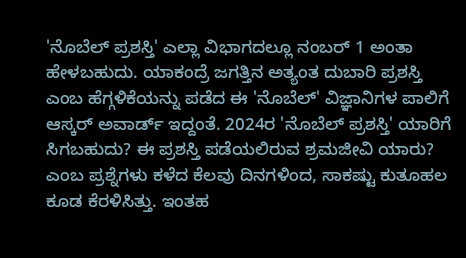'ನೊಬೆಲ್ ಪ್ರಶಸ್ತಿ' ಎಲ್ಲಾ ವಿಭಾಗದಲ್ಲೂ ನಂಬರ್ 1 ಅಂತಾ ಹೇಳಬಹುದು. ಯಾಕಂದ್ರೆ ಜಗತ್ತಿನ ಅತ್ಯಂತ ದುಬಾರಿ ಪ್ರಶಸ್ತಿ ಎಂಬ ಹೆಗ್ಗಳಿಕೆಯನ್ನು ಪಡೆದ ಈ 'ನೊಬೆಲ್' ವಿಜ್ಞಾನಿಗಳ ಪಾಲಿಗೆ ಆಸ್ಕರ್ ಅವಾರ್ಡ್ ಇದ್ದಂತೆ. 2024ರ 'ನೊಬೆಲ್ ಪ್ರಶಸ್ತಿ' ಯಾರಿಗೆ ಸಿಗಬಹುದು? ಈ ಪ್ರಶಸ್ತಿ ಪಡೆಯಲಿರುವ ಶ್ರಮಜೀವಿ ಯಾರು? ಎಂಬ ಪ್ರಶ್ನೆಗಳು ಕಳೆದ ಕೆಲವು ದಿನಗಳಿಂದ, ಸಾಕಷ್ಟು ಕುತೂಹಲ ಕೂಡ ಕೆರಳಿಸಿತ್ತು. ಇಂತಹ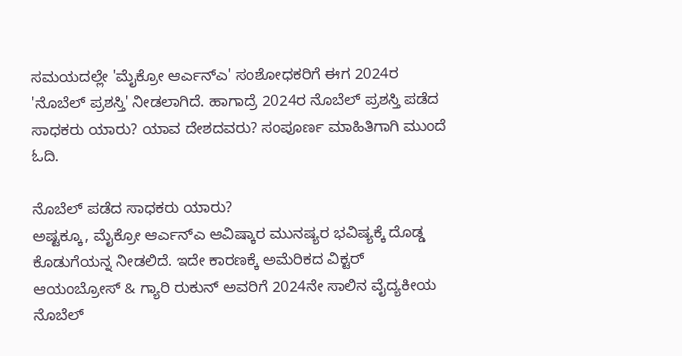ಸಮಯದಲ್ಲೇ 'ಮೈಕ್ರೋ ಆರ್ಎನ್ಎ' ಸಂಶೋಧಕರಿಗೆ ಈಗ 2024ರ 'ನೊಬೆಲ್ ಪ್ರಶಸ್ತಿ' ನೀಡಲಾಗಿದೆ. ಹಾಗಾದ್ರೆ 2024ರ ನೊಬೆಲ್ ಪ್ರಶಸ್ತಿ ಪಡೆದ ಸಾಧಕರು ಯಾರು? ಯಾವ ದೇಶದವರು? ಸಂಪೂರ್ಣ ಮಾಹಿತಿಗಾಗಿ ಮುಂದೆ ಓದಿ.

ನೊಬೆಲ್ ಪಡೆದ ಸಾಧಕರು ಯಾರು?
ಅಷ್ಟಕ್ಕೂ, ಮೈಕ್ರೋ ಆರ್ಎನ್ಎ ಆವಿಷ್ಕಾರ ಮುನಷ್ಯರ ಭವಿಷ್ಯಕ್ಕೆ ದೊಡ್ಡ ಕೊಡುಗೆಯನ್ನ ನೀಡಲಿದೆ. ಇದೇ ಕಾರಣಕ್ಕೆ ಅಮೆರಿಕದ ವಿಕ್ಟರ್ ಆಯಂಬ್ರೋಸ್ & ಗ್ಯಾರಿ ರುಕುನ್ ಅವರಿಗೆ 2024ನೇ ಸಾಲಿನ ವೈದ್ಯಕೀಯ ನೊಬೆಲ್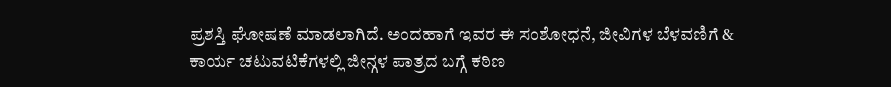ಪ್ರಶಸ್ತಿ ಘೋಷಣೆ ಮಾಡಲಾಗಿದೆ. ಅಂದಹಾಗೆ ಇವರ ಈ ಸಂಶೋಧನೆ, ಜೀವಿಗಳ ಬೆಳವಣಿಗೆ & ಕಾರ್ಯ ಚಟುವಟಿಕೆಗಳಲ್ಲಿ ಜೀನ್ಗಳ ಪಾತ್ರದ ಬಗ್ಗೆ ಕಠಿಣ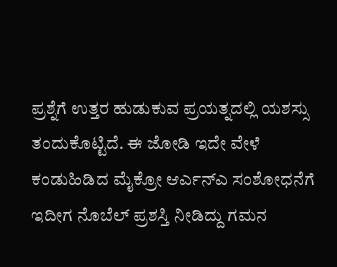ಪ್ರಶ್ನೆಗೆ ಉತ್ತರ ಹುಡುಕುವ ಪ್ರಯತ್ನದಲ್ಲಿ ಯಶಸ್ಸು ತಂದುಕೊಟ್ಟಿದೆ. ಈ ಜೋಡಿ ಇದೇ ವೇಳೆ ಕಂಡುಹಿಡಿದ ಮೈಕ್ರೋ ಆರ್ಎನ್ಎ ಸಂಶೋಧನೆಗೆ ಇದೀಗ ನೊಬೆಲ್ ಪ್ರಶಸ್ತಿ ನೀಡಿದ್ದು ಗಮನ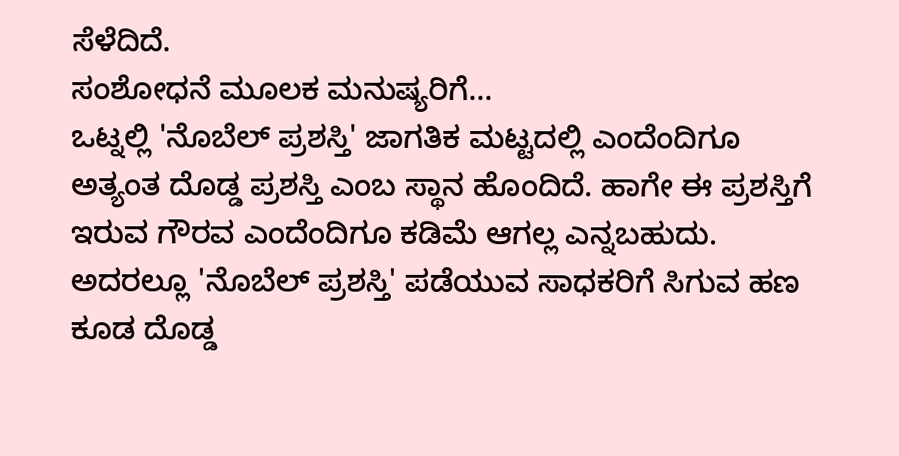ಸೆಳೆದಿದೆ.
ಸಂಶೋಧನೆ ಮೂಲಕ ಮನುಷ್ಯರಿಗೆ...
ಒಟ್ನಲ್ಲಿ 'ನೊಬೆಲ್ ಪ್ರಶಸ್ತಿ' ಜಾಗತಿಕ ಮಟ್ಟದಲ್ಲಿ ಎಂದೆಂದಿಗೂ ಅತ್ಯಂತ ದೊಡ್ಡ ಪ್ರಶಸ್ತಿ ಎಂಬ ಸ್ಥಾನ ಹೊಂದಿದೆ. ಹಾಗೇ ಈ ಪ್ರಶಸ್ತಿಗೆ ಇರುವ ಗೌರವ ಎಂದೆಂದಿಗೂ ಕಡಿಮೆ ಆಗಲ್ಲ ಎನ್ನಬಹುದು. ಅದರಲ್ಲೂ 'ನೊಬೆಲ್ ಪ್ರಶಸ್ತಿ' ಪಡೆಯುವ ಸಾಧಕರಿಗೆ ಸಿಗುವ ಹಣ ಕೂಡ ದೊಡ್ಡ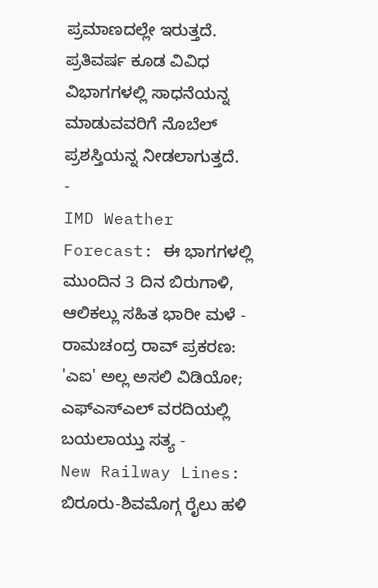ಪ್ರಮಾಣದಲ್ಲೇ ಇರುತ್ತದೆ. ಪ್ರತಿವರ್ಷ ಕೂಡ ವಿವಿಧ ವಿಭಾಗಗಳಲ್ಲಿ ಸಾಧನೆಯನ್ನ ಮಾಡುವವರಿಗೆ ನೊಬೆಲ್ ಪ್ರಶಸ್ತಿಯನ್ನ ನೀಡಲಾಗುತ್ತದೆ.
-
IMD Weather Forecast: ಈ ಭಾಗಗಳಲ್ಲಿ ಮುಂದಿನ 3 ದಿನ ಬಿರುಗಾಳಿ, ಆಲಿಕಲ್ಲು ಸಹಿತ ಭಾರೀ ಮಳೆ -
ರಾಮಚಂದ್ರ ರಾವ್ ಪ್ರಕರಣ: 'ಎಐ' ಅಲ್ಲ ಅಸಲಿ ವಿಡಿಯೋ; ಎಫ್ಎಸ್ಎಲ್ ವರದಿಯಲ್ಲಿ ಬಯಲಾಯ್ತು ಸತ್ಯ -
New Railway Lines: ಬಿರೂರು-ಶಿವಮೊಗ್ಗ ರೈಲು ಹಳಿ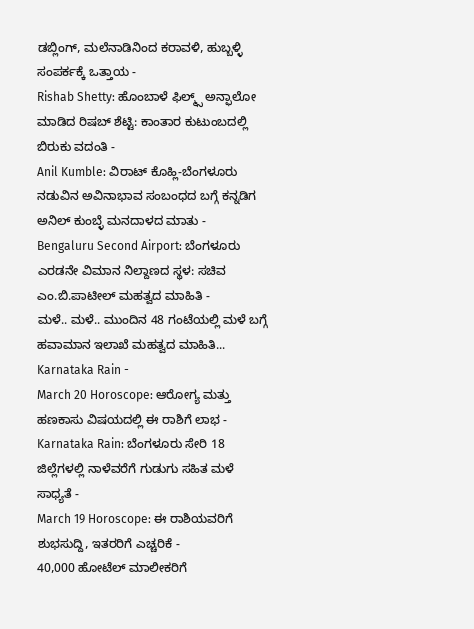ಡಬ್ಲಿಂಗ್, ಮಲೆನಾಡಿನಿಂದ ಕರಾವಳಿ, ಹುಬ್ಬಳ್ಳಿ ಸಂಪರ್ಕಕ್ಕೆ ಒತ್ತಾಯ -
Rishab Shetty: ಹೊಂಬಾಳೆ ಫಿಲ್ಮ್ಸ್ ಅನ್ಫಾಲೋ ಮಾಡಿದ ರಿಷಬ್ ಶೆಟ್ಟಿ: ಕಾಂತಾರ ಕುಟುಂಬದಲ್ಲಿ ಬಿರುಕು ವದಂತಿ -
Anil Kumble: ವಿರಾಟ್ ಕೊಹ್ಲಿ-ಬೆಂಗಳೂರು ನಡುವಿನ ಅವಿನಾಭಾವ ಸಂಬಂಧದ ಬಗ್ಗೆ ಕನ್ನಡಿಗ ಅನಿಲ್ ಕುಂಬ್ಳೆ ಮನದಾಳದ ಮಾತು -
Bengaluru Second Airport: ಬೆಂಗಳೂರು ಎರಡನೇ ವಿಮಾನ ನಿಲ್ದಾಣದ ಸ್ಥಳ: ಸಚಿವ ಎಂ.ಬಿ.ಪಾಟೀಲ್ ಮಹತ್ವದ ಮಾಹಿತಿ -
ಮಳೆ.. ಮಳೆ.. ಮುಂದಿನ 48 ಗಂಟೆಯಲ್ಲಿ ಮಳೆ ಬಗ್ಗೆ ಹವಾಮಾನ ಇಲಾಖೆ ಮಹತ್ವದ ಮಾಹಿತಿ... Karnataka Rain -
March 20 Horoscope: ಆರೋಗ್ಯ ಮತ್ತು ಹಣಕಾಸು ವಿಷಯದಲ್ಲಿ ಈ ರಾಶಿಗೆ ಲಾಭ -
Karnataka Rain: ಬೆಂಗಳೂರು ಸೇರಿ 18 ಜಿಲ್ಲೆಗಳಲ್ಲಿ ನಾಳೆವರೆಗೆ ಗುಡುಗು ಸಹಿತ ಮಳೆ ಸಾಧ್ಯತೆ -
March 19 Horoscope: ಈ ರಾಶಿಯವರಿಗೆ ಶುಭಸುದ್ದಿ, ಇತರರಿಗೆ ಎಚ್ಚರಿಕೆ -
40,000 ಹೋಟೆಲ್ ಮಾಲೀಕರಿಗೆ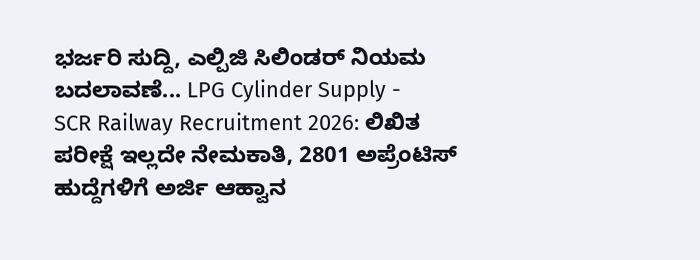ಭರ್ಜರಿ ಸುದ್ದಿ, ಎಲ್ಪಿಜಿ ಸಿಲಿಂಡರ್ ನಿಯಮ ಬದಲಾವಣೆ... LPG Cylinder Supply -
SCR Railway Recruitment 2026: ಲಿಖಿತ ಪರೀಕ್ಷೆ ಇಲ್ಲದೇ ನೇಮಕಾತಿ, 2801 ಅಪ್ರೆಂಟಿಸ್ ಹುದ್ದೆಗಳಿಗೆ ಅರ್ಜಿ ಆಹ್ವಾನ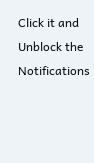Click it and Unblock the Notifications